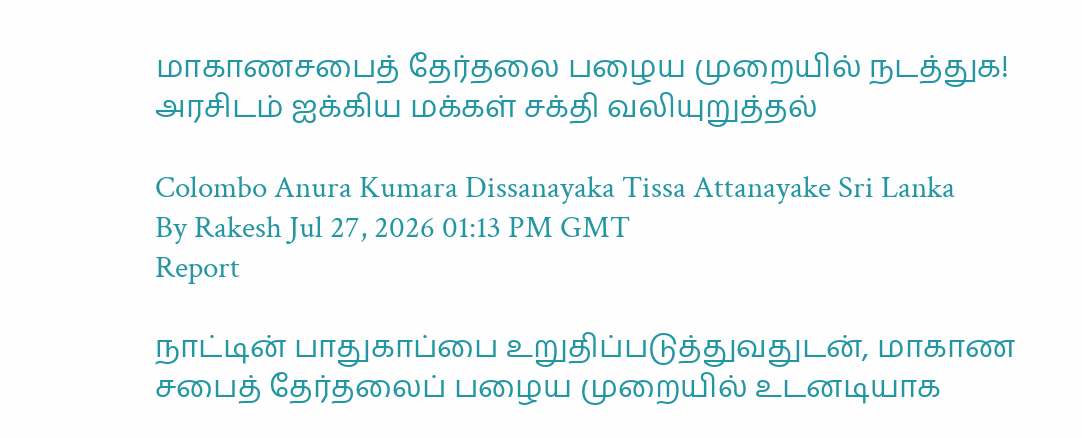மாகாணசபைத் தேர்தலை பழைய முறையில் நடத்துக! அரசிடம் ஐக்கிய மக்கள் சக்தி வலியுறுத்தல்

Colombo Anura Kumara Dissanayaka Tissa Attanayake Sri Lanka
By Rakesh Jul 27, 2026 01:13 PM GMT
Report

நாட்டின் பாதுகாப்பை உறுதிப்படுத்துவதுடன், மாகாண சபைத் தேர்தலைப் பழைய முறையில் உடனடியாக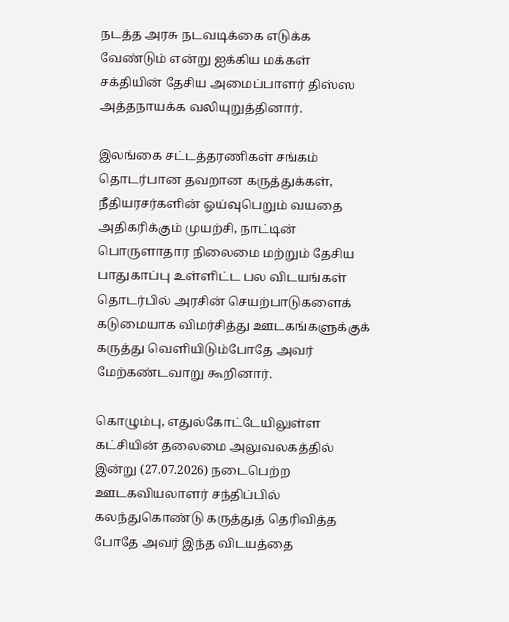நடத்த அரசு நடவடிக்கை எடுக்க வேண்டும் என்று ஐக்கிய மக்கள் சக்தியின் தேசிய அமைப்பாளர் திஸ்ஸ அத்தநாயக்க வலியுறுத்தினார்.

இலங்கை சட்டத்தரணிகள் சங்கம் தொடர்பான தவறான கருத்துக்கள், நீதியரசர்களின் ஓய்வுபெறும் வயதை அதிகரிக்கும் முயற்சி, நாட்டின் பொருளாதார நிலைமை மற்றும் தேசிய பாதுகாப்பு உள்ளிட்ட பல விடயங்கள் தொடர்பில் அரசின் செயற்பாடுகளைக் கடுமையாக விமர்சித்து ஊடகங்களுக்குக் கருத்து வெளியிடும்போதே அவர் மேற்கண்டவாறு கூறினார்.

கொழும்பு, எதுல்கோட்டேயிலுள்ள கட்சியின் தலைமை அலுவலகத்தில் இன்று (27.07.2026) நடைபெற்ற ஊடகவியலாளர் சந்திப்பில் கலந்துகொண்டு கருத்துத் தெரிவித்த போதே அவர் இந்த விடயத்தை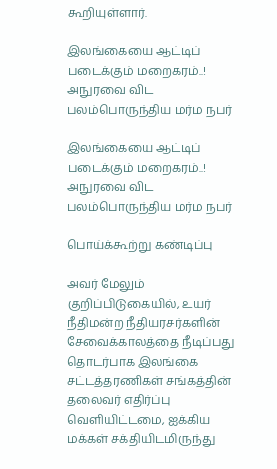கூறியுள்ளார்.

இலங்கையை ஆட்டிப் படைக்கும் மறைகரம்..! அநுரவை விட பலம்பொருந்திய மர்ம நபர்

இலங்கையை ஆட்டிப் படைக்கும் மறைகரம்..! அநுரவை விட பலம்பொருந்திய மர்ம நபர்

பொய்க்கூற்று கண்டிப்பு

அவர் மேலும் குறிப்பிடுகையில், உயர் நீதிமன்ற நீதியரசர்களின் சேவைக்காலத்தை நீடிப்பது தொடர்பாக இலங்கை சட்டத்தரணிகள் சங்கத்தின் தலைவர் எதிர்ப்பு வெளியிட்டமை, ஐக்கிய மக்கள் சக்தியிடமிருந்து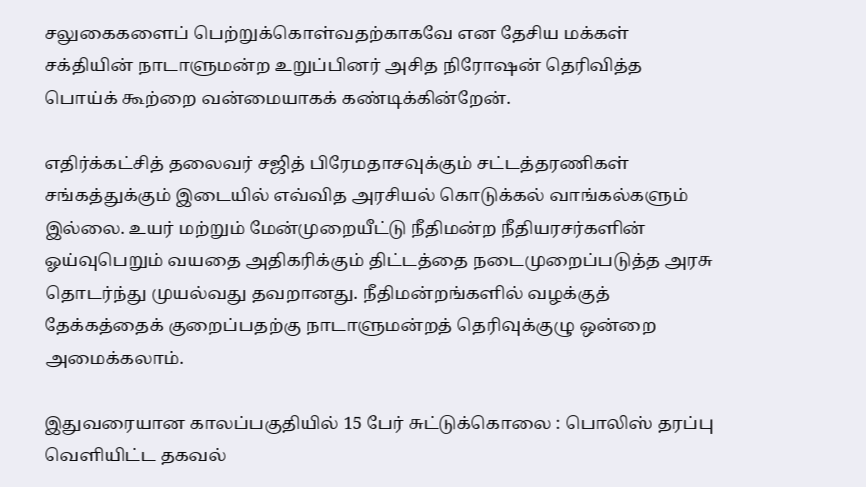சலுகைகளைப் பெற்றுக்கொள்வதற்காகவே என தேசிய மக்கள் சக்தியின் நாடாளுமன்ற உறுப்பினர் அசித நிரோஷன் தெரிவித்த பொய்க் கூற்றை வன்மையாகக் கண்டிக்கின்றேன்.

எதிர்க்கட்சித் தலைவர் சஜித் பிரேமதாசவுக்கும் சட்டத்தரணிகள் சங்கத்துக்கும் இடையில் எவ்வித அரசியல் கொடுக்கல் வாங்கல்களும் இல்லை. உயர் மற்றும் மேன்முறையீட்டு நீதிமன்ற நீதியரசர்களின் ஓய்வுபெறும் வயதை அதிகரிக்கும் திட்டத்தை நடைமுறைப்படுத்த அரசு தொடர்ந்து முயல்வது தவறானது. நீதிமன்றங்களில் வழக்குத் தேக்கத்தைக் குறைப்பதற்கு நாடாளுமன்றத் தெரிவுக்குழு ஒன்றை அமைக்கலாம்.

இதுவரையான காலப்பகுதியில் 15 பேர் சுட்டுக்கொலை : பொலிஸ் தரப்பு வெளியிட்ட தகவல்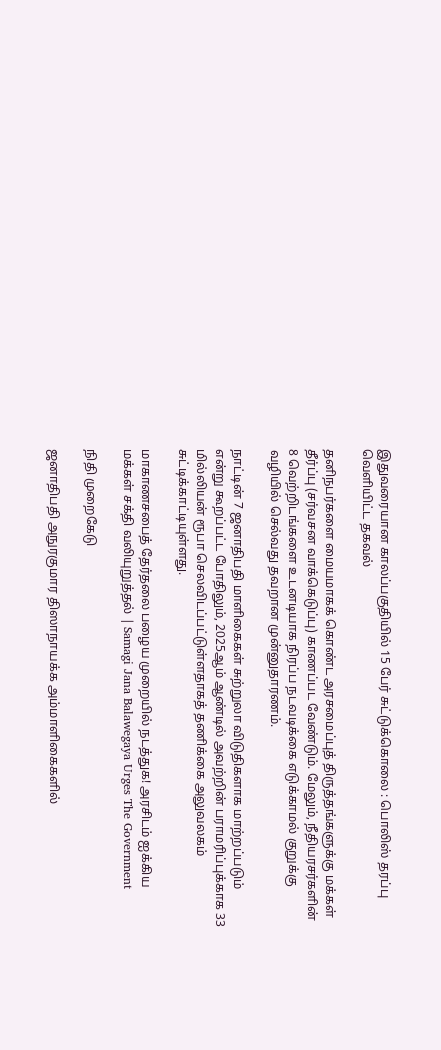இதுவரையான காலப்பகுதியில் 15 பேர் சுட்டுக்கொலை : பொலிஸ் தரப்பு வெளியிட்ட தகவல்

தனிநபர்களை மையமாகக் கொண்ட அரசமைப்புத் திருத்தங்களுக்கு மக்கள் தீர்ப்பு (சர்வசன வாக்கெடுப்பு) காணப்பட வேண்டும். மேலும், நீதியரசர்களின் 8 வெற்றிடங்களை உடனடியாக நிரப்ப நடவடிக்கை எடுக்காமல் குறுக்கு வழியில் செல்வது தவறான முன்னுதாரணம்.

நாட்டின் 7 ஜனாதிபதி மாளிகைகள் சுற்றுலா விடுதிகளாக மாற்றப்படும் என்று கூறப்பட்ட போதிலும், 2025ஆம் ஆண்டில் அவற்றின் பராமரிப்புக்காக 33 மில்லியன் ரூபா செலவிடப்பட்டுள்ளதாகத் தணிக்கை அலுவலகம் சுட்டிக்காட்டியுள்ளது.

மாகாணசபைத் தேர்தலை பழைய முறையில் நடத்துக! அரசிடம் ஐக்கிய மக்கள் சக்தி வலியுறுத்தல் | Samagi Jana Balawegaya Urges The Government

நிதி முறைகேடு

ஜனாதிபதி அநுரகுமார திஸாநாயக்க அம்மாளிகைகளில்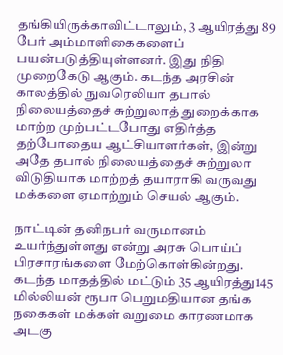தங்கியிருக்காவிட்டாலும், 3 ஆயிரத்து 89 பேர் அம்மாளிகைகளைப் பயன்படுத்தியுள்ளனர். இது நிதி முறைகேடு ஆகும். கடந்த அரசின் காலத்தில் நுவரெலியா தபால் நிலையத்தைச் சுற்றுலாத் துறைக்காக மாற்ற முற்பட்டபோது எதிர்த்த தற்போதைய ஆட்சியாளர்கள், இன்று அதே தபால் நிலையத்தைச் சுற்றுலா விடுதியாக மாற்றத் தயாராகி வருவது மக்களை ஏமாற்றும் செயல் ஆகும்.

நாட்டின் தனிநபர் வருமானம் உயர்ந்துள்ளது என்று அரசு பொய்ப் பிரசாரங்களை மேற்கொள்கின்றது. கடந்த மாதத்தில் மட்டும் 35 ஆயிரத்து145 மில்லியன் ரூபா பெறுமதியான தங்க நகைகள் மக்கள் வறுமை காரணமாக அடகு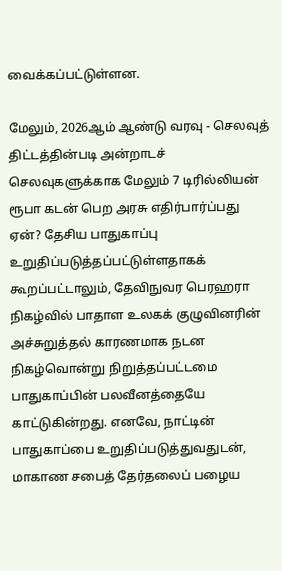வைக்கப்பட்டுள்ளன.

மேலும், 2026ஆம் ஆண்டு வரவு - செலவுத் திட்டத்தின்படி அன்றாடச் செலவுகளுக்காக மேலும் 7 டிரில்லியன் ரூபா கடன் பெற அரசு எதிர்பார்ப்பது ஏன்? தேசிய பாதுகாப்பு உறுதிப்படுத்தப்பட்டுள்ளதாகக் கூறப்பட்டாலும், தேவிநுவர பெரஹரா நிகழ்வில் பாதாள உலகக் குழுவினரின் அச்சுறுத்தல் காரணமாக நடன நிகழ்வொன்று நிறுத்தப்பட்டமை பாதுகாப்பின் பலவீனத்தையே காட்டுகின்றது. எனவே, நாட்டின் பாதுகாப்பை உறுதிப்படுத்துவதுடன், மாகாண சபைத் தேர்தலைப் பழைய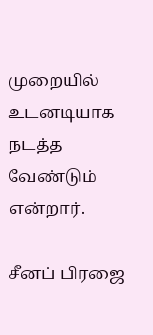முறையில் உடனடியாக நடத்த வேண்டும் என்றார்.

சீனப் பிரஜை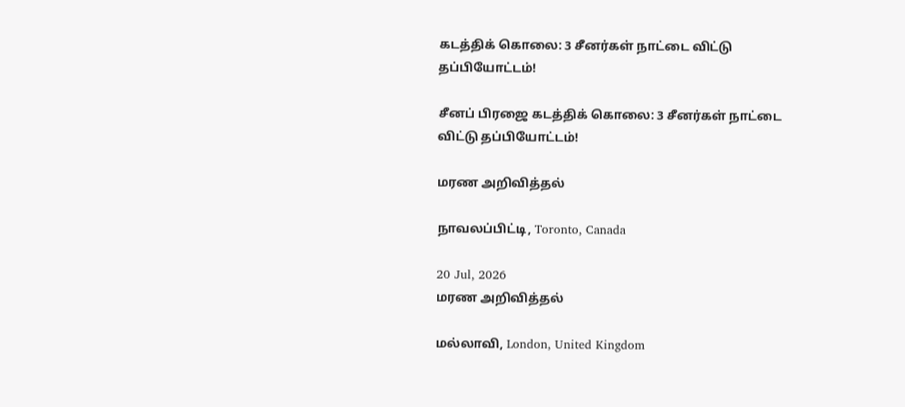கடத்திக் கொலை: 3 சீனர்கள் நாட்டை விட்டு தப்பியோட்டம்!

சீனப் பிரஜை கடத்திக் கொலை: 3 சீனர்கள் நாட்டை விட்டு தப்பியோட்டம்!

மரண அறிவித்தல்

நாவலப்பிட்டி, Toronto, Canada

20 Jul, 2026
மரண அறிவித்தல்

மல்லாவி, London, United Kingdom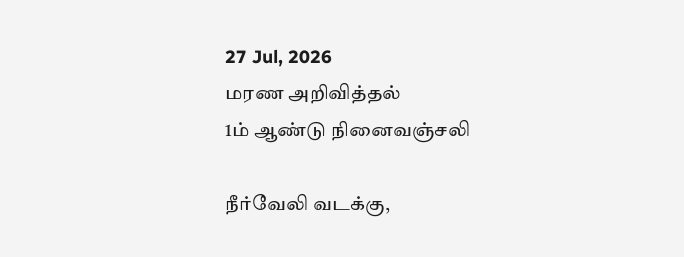27 Jul, 2026
மரண அறிவித்தல்
1ம் ஆண்டு நினைவஞ்சலி

நீர்வேலி வடக்கு,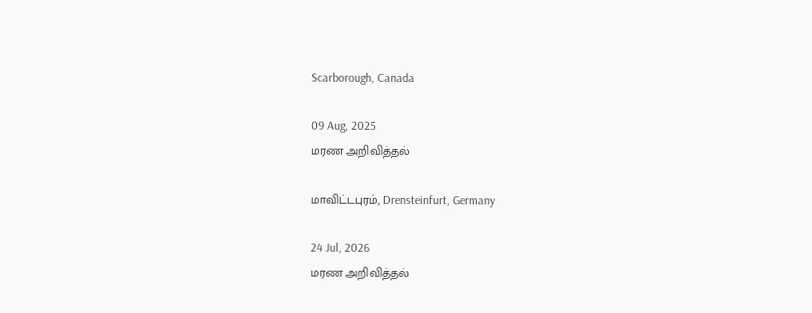Scarborough, Canada

09 Aug, 2025
மரண அறிவித்தல்

மாவிட்டபுரம், Drensteinfurt, Germany

24 Jul, 2026
மரண அறிவித்தல்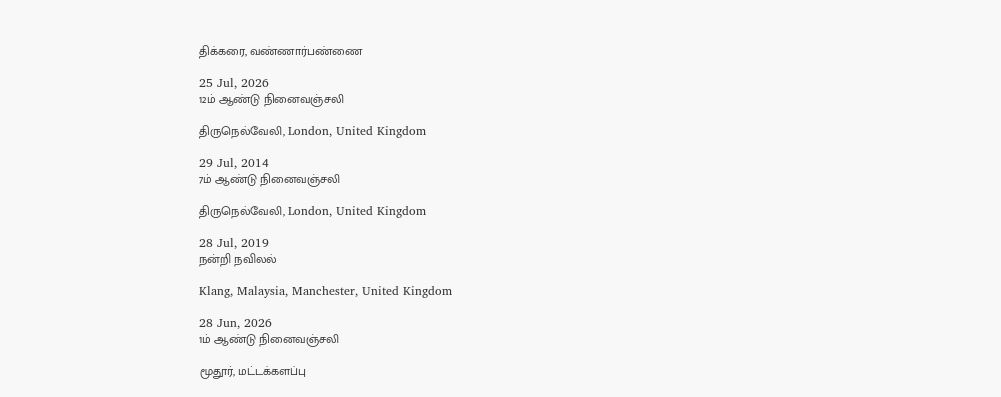திக்கரை, வண்ணார்பண்ணை

25 Jul, 2026
12ம் ஆண்டு நினைவஞ்சலி

திருநெல்வேலி, London, United Kingdom

29 Jul, 2014
7ம் ஆண்டு நினைவஞ்சலி

திருநெல்வேலி, London, United Kingdom

28 Jul, 2019
நன்றி நவிலல்

Klang, Malaysia, Manchester, United Kingdom

28 Jun, 2026
1ம் ஆண்டு நினைவஞ்சலி

மூதூர், மட்டக்களப்பு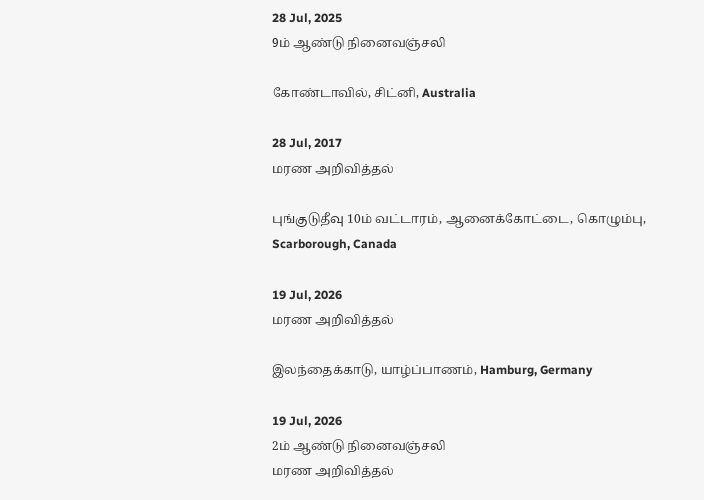28 Jul, 2025
9ம் ஆண்டு நினைவஞ்சலி

கோண்டாவில், சிட்னி, Australia

28 Jul, 2017
மரண அறிவித்தல்

புங்குடுதீவு 10ம் வட்டாரம், ஆனைக்கோட்டை, கொழும்பு, Scarborough, Canada

19 Jul, 2026
மரண அறிவித்தல்

இலந்தைக்காடு, யாழ்ப்பாணம், Hamburg, Germany

19 Jul, 2026
2ம் ஆண்டு நினைவஞ்சலி
மரண அறிவித்தல்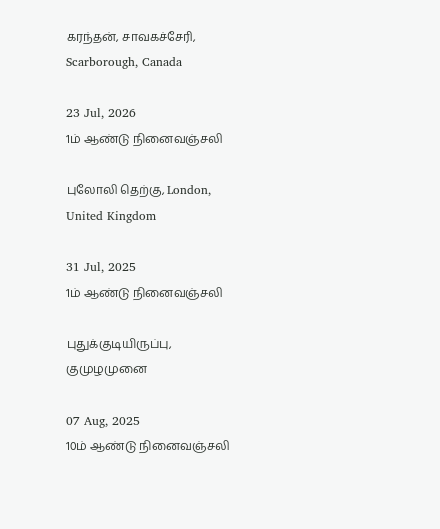கரந்தன், சாவகச்சேரி, Scarborough, Canada

23 Jul, 2026
1ம் ஆண்டு நினைவஞ்சலி

புலோலி தெற்கு, London, United Kingdom

31 Jul, 2025
1ம் ஆண்டு நினைவஞ்சலி

புதுக்குடியிருப்பு, குமுழமுனை

07 Aug, 2025
10ம் ஆண்டு நினைவஞ்சலி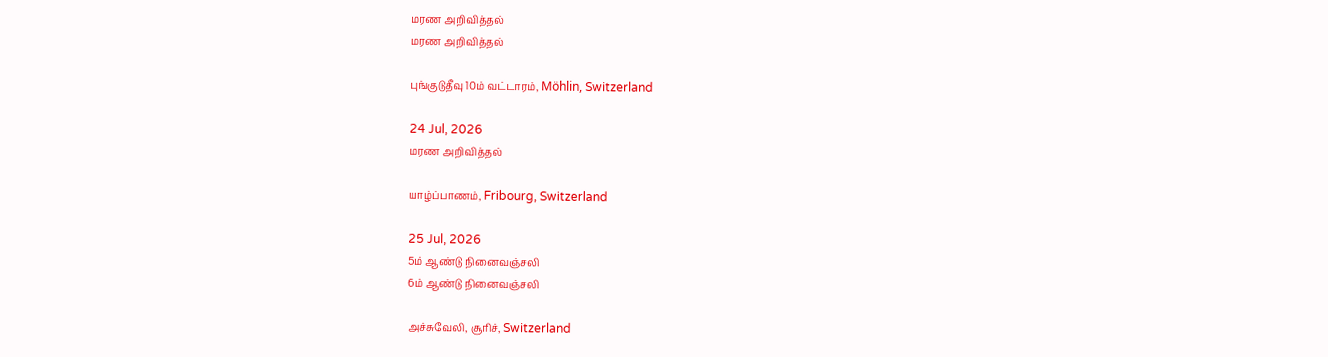மரண அறிவித்தல்
மரண அறிவித்தல்

புங்குடுதீவு 10ம் வட்டாரம், Möhlin, Switzerland

24 Jul, 2026
மரண அறிவித்தல்

யாழ்ப்பாணம், Fribourg, Switzerland

25 Jul, 2026
5ம் ஆண்டு நினைவஞ்சலி
6ம் ஆண்டு நினைவஞ்சலி

அச்சுவேலி, சூரிச், Switzerland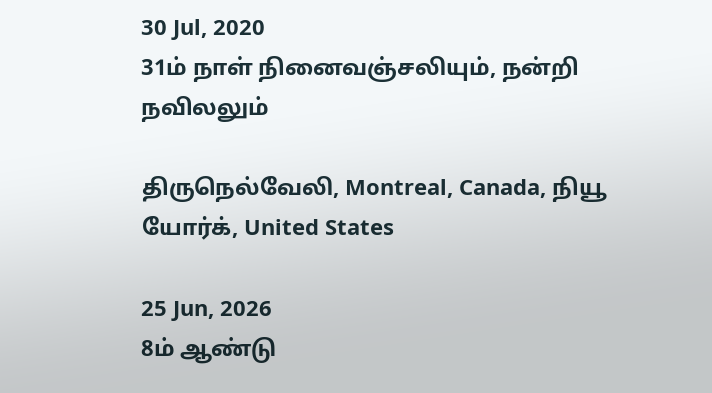30 Jul, 2020
31ம் நாள் நினைவஞ்சலியும், நன்றி நவிலலும்

திருநெல்வேலி, Montreal, Canada, நியூ யோர்க், United States

25 Jun, 2026
8ம் ஆண்டு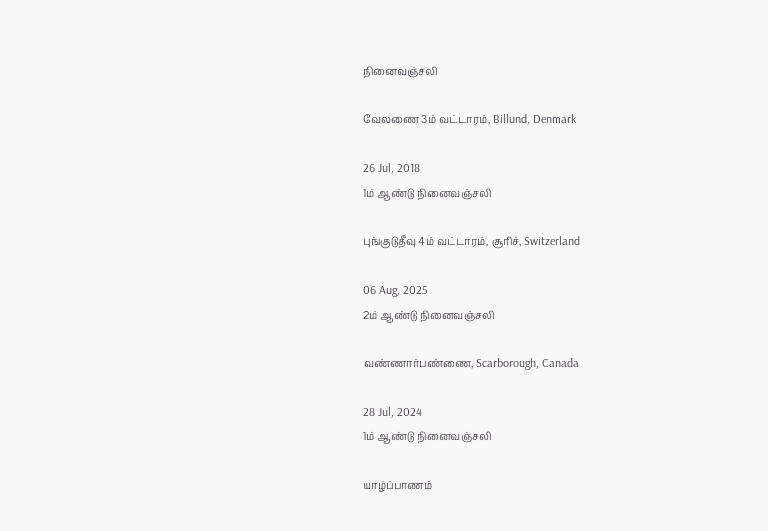நினைவஞ்சலி

வேலணை 3ம் வட்டாரம், Billund, Denmark

26 Jul, 2018
1ம் ஆண்டு நினைவஞ்சலி

புங்குடுதீவு 4ம் வட்டாரம், சூரிச், Switzerland

06 Aug, 2025
2ம் ஆண்டு நினைவஞ்சலி

வண்ணார்பண்ணை, Scarborough, Canada

28 Jul, 2024
1ம் ஆண்டு நினைவஞ்சலி

யாழ்ப்பாணம்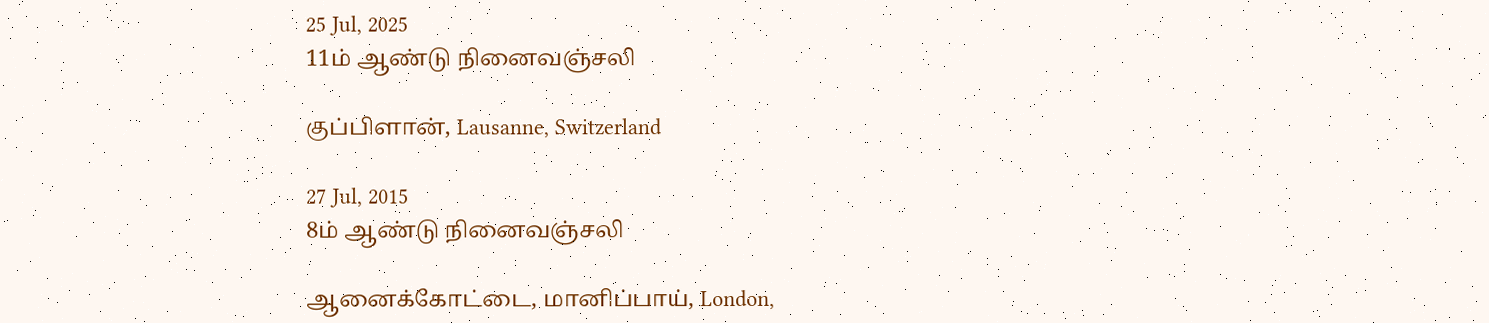25 Jul, 2025
11ம் ஆண்டு நினைவஞ்சலி

குப்பிளான், Lausanne, Switzerland

27 Jul, 2015
8ம் ஆண்டு நினைவஞ்சலி

ஆனைக்கோட்டை, மானிப்பாய், London,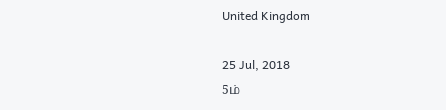United Kingdom

25 Jul, 2018
5ம்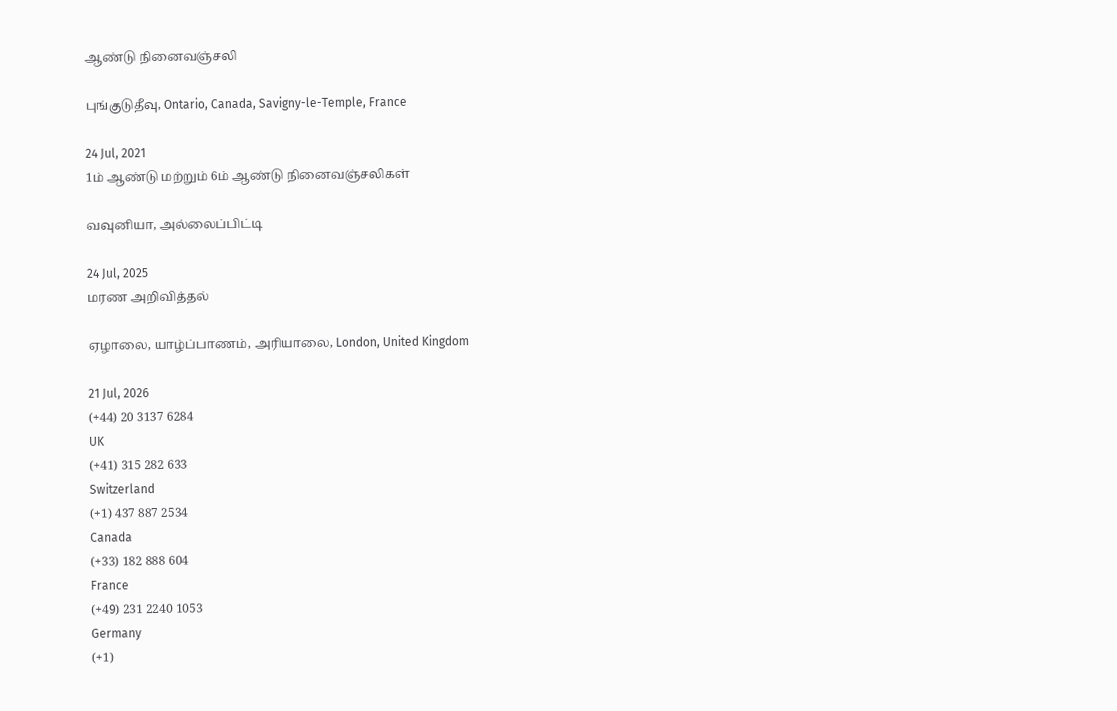ஆண்டு நினைவஞ்சலி

புங்குடுதீவு, Ontario, Canada, Savigny-le-Temple, France

24 Jul, 2021
1ம் ஆண்டு மற்றும் 6ம் ஆண்டு நினைவஞ்சலிகள்

வவுனியா, அல்லைப்பிட்டி

24 Jul, 2025
மரண அறிவித்தல்

ஏழாலை, யாழ்ப்பாணம், அரியாலை, London, United Kingdom

21 Jul, 2026
(+44) 20 3137 6284
UK
(+41) 315 282 633
Switzerland
(+1) 437 887 2534
Canada
(+33) 182 888 604
France
(+49) 231 2240 1053
Germany
(+1)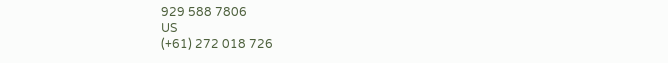929 588 7806
US
(+61) 272 018 726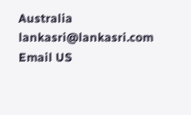Australia
lankasri@lankasri.com
Email US